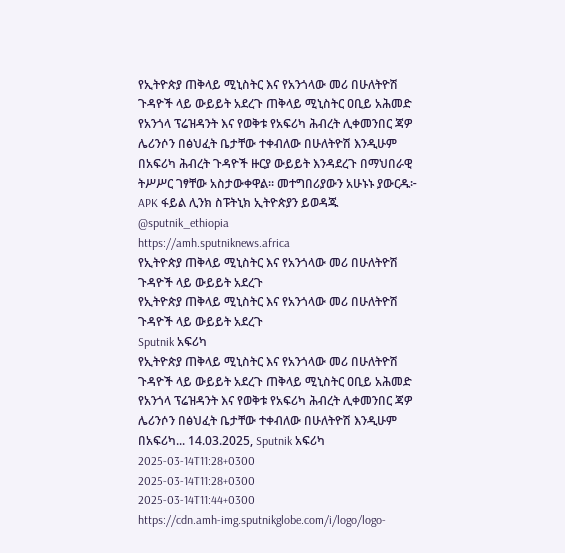የኢትዮጵያ ጠቅላይ ሚኒስትር እና የአንጎላው መሪ በሁለትዮሽ ጉዳዮች ላይ ውይይት አደረጉ ጠቅላይ ሚኒስትር ዐቢይ አሕመድ የአንጎላ ፕሬዝዳንት እና የወቅቱ የአፍሪካ ሕብረት ሊቀመንበር ጃዎ ሌሪንሶን በፅህፈት ቤታቸው ተቀብለው በሁለትዮሽ እንዲሁም በአፍሪካ ሕብረት ጉዳዮች ዙርያ ውይይት እንዳደረጉ በማህበራዊ ትሥሥር ገፃቸው አስታውቀዋል። መተግበሪያውን አሁኑኑ ያውርዱ፦ APK ፋይል ሊንክ ስፑትኒክ ኢትዮጵያን ይወዳጁ @sputnik_ethiopia
https://amh.sputniknews.africa
የኢትዮጵያ ጠቅላይ ሚኒስትር እና የአንጎላው መሪ በሁለትዮሽ ጉዳዮች ላይ ውይይት አደረጉ
የኢትዮጵያ ጠቅላይ ሚኒስትር እና የአንጎላው መሪ በሁለትዮሽ ጉዳዮች ላይ ውይይት አደረጉ
Sputnik አፍሪካ
የኢትዮጵያ ጠቅላይ ሚኒስትር እና የአንጎላው መሪ በሁለትዮሽ ጉዳዮች ላይ ውይይት አደረጉ ጠቅላይ ሚኒስትር ዐቢይ አሕመድ የአንጎላ ፕሬዝዳንት እና የወቅቱ የአፍሪካ ሕብረት ሊቀመንበር ጃዎ ሌሪንሶን በፅህፈት ቤታቸው ተቀብለው በሁለትዮሽ እንዲሁም በአፍሪካ... 14.03.2025, Sputnik አፍሪካ
2025-03-14T11:28+0300
2025-03-14T11:28+0300
2025-03-14T11:44+0300
https://cdn.amh-img.sputnikglobe.com/i/logo/logo-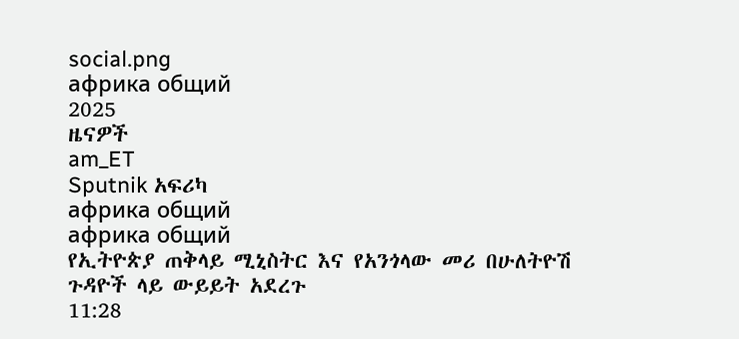social.png
африка общий
2025
ዜናዎች
am_ET
Sputnik አፍሪካ
африка общий
африка общий
የኢትዮጵያ ጠቅላይ ሚኒስትር እና የአንጎላው መሪ በሁለትዮሽ ጉዳዮች ላይ ውይይት አደረጉ
11:28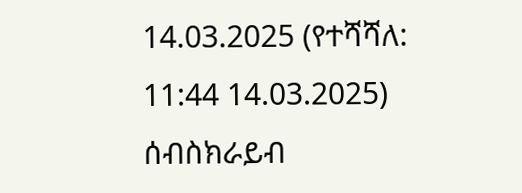14.03.2025 (የተሻሻለ: 11:44 14.03.2025)
ሰብስክራይብ